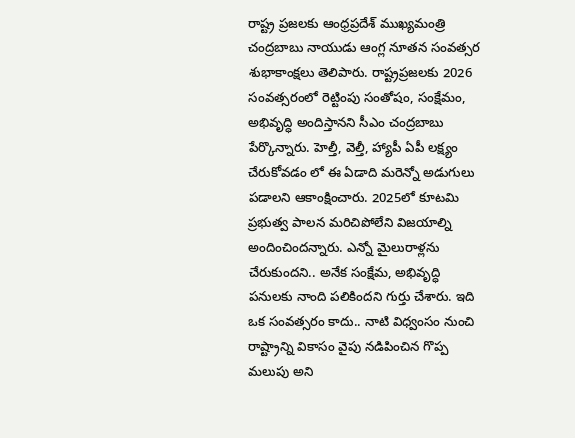రాష్ట్ర ప్రజలకు ఆంధ్రప్రదేశ్ ముఖ్యమంత్రి చంద్రబాబు నాయుడు ఆంగ్ల నూతన సంవత్సర శుభాకాంక్షలు తెలిపారు. రాష్ట్రప్రజలకు 2026 సంవత్సరంలో రెట్టింపు సంతోషం, సంక్షేమం, అభివృద్ధి అందిస్తానని సీఎం చంద్రబాబు పేర్కొన్నారు. హెల్తీ, వెల్తీ, హ్యాపీ ఏపీ లక్ష్యం చేరుకోవడం లో ఈ ఏడాది మరెన్నో అడుగులు పడాలని ఆకాంక్షించారు. 2025లో కూటమి ప్రభుత్వ పాలన మరిచిపోలేని విజయాల్ని అందించిందన్నారు. ఎన్నో మైలురాళ్లను చేరుకుందని.. అనేక సంక్షేమ, అభివృద్ధి పనులకు నాంది పలికిందని గుర్తు చేశారు. ఇది ఒక సంవత్సరం కాదు.. నాటి విధ్వంసం నుంచి రాష్ట్రాన్ని వికాసం వైపు నడిపించిన గొప్ప మలుపు అని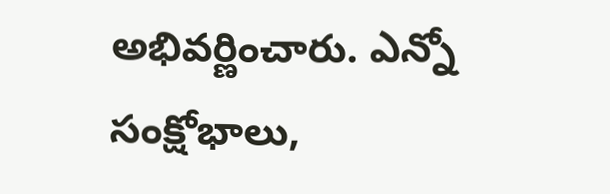అభివర్ణించారు. ఎన్నో సంక్షోభాలు,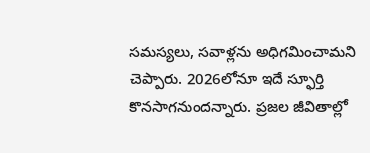సమస్యలు, సవాళ్లను అధిగమించామని చెప్పారు. 2026లోనూ ఇదే స్ఫూర్తి కొనసాగనుందన్నారు. ప్రజల జీవితాల్లో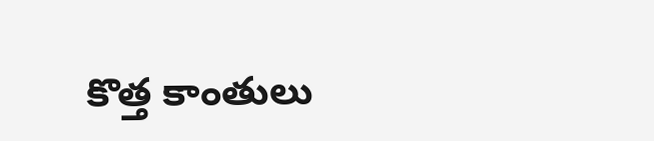కొత్త కాంతులు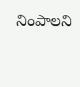నింపాలని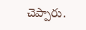చెప్పారు.